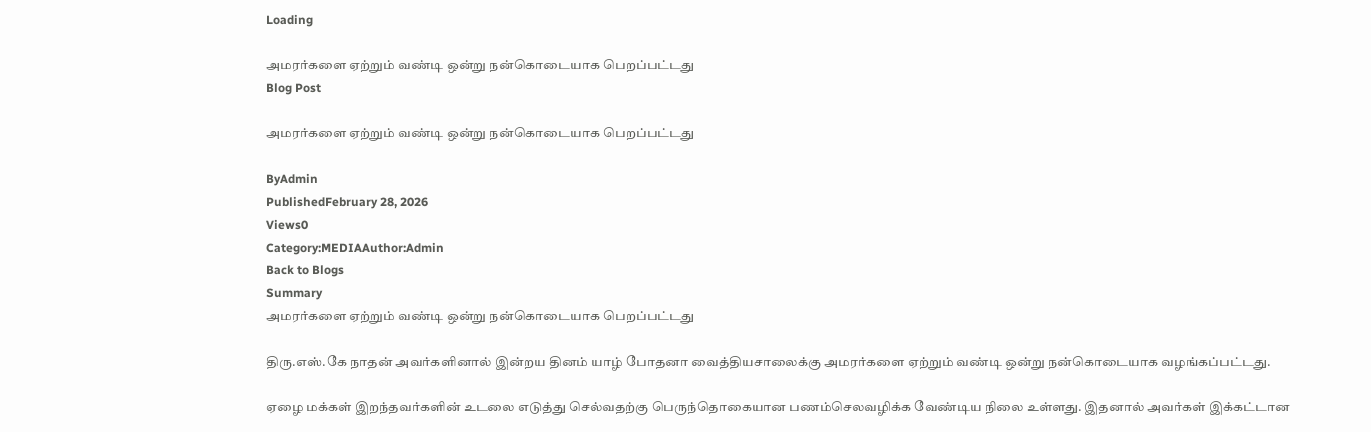Loading

அமரர்களை ஏற்றும் வண்டி ஒன்று நன்கொடையாக பெறப்பட்டது
Blog Post

அமரர்களை ஏற்றும் வண்டி ஒன்று நன்கொடையாக பெறப்பட்டது

ByAdmin
PublishedFebruary 28, 2026
Views0
Category:MEDIAAuthor:Admin
Back to Blogs
Summary
அமரர்களை ஏற்றும் வண்டி ஒன்று நன்கொடையாக பெறப்பட்டது

திரு.எஸ்.கே நாதன் அவர்களினால் இன்றய தினம் யாழ் போதனா வைத்தியசாலைக்கு அமரர்களை ஏற்றும் வண்டி ஒன்று நன்கொடையாக வழங்கப்பட்டது.

ஏழை மக்கள் இறந்தவர்களின் உடலை எடுத்து செல்வதற்கு பெருந்தொகையான பணம்செலவழிக்க வேண்டிய நிலை உள்ளது. இதனால் அவர்கள் இக்கட்டான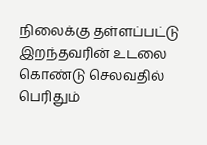நிலைக்கு தள்ளப்பட்டு இறந்தவரின் உடலை கொண்டு செலவதில் பெரிதும்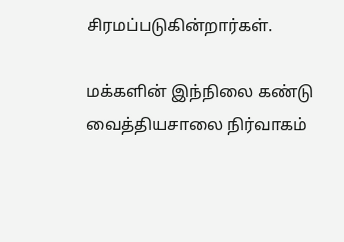சிரமப்படுகின்றார்கள்.

மக்களின் இந்நிலை கண்டு வைத்தியசாலை நிர்வாகம்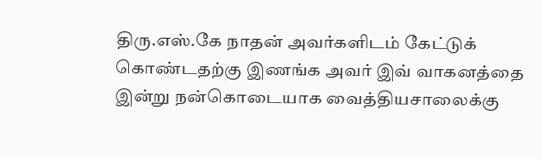திரு.எஸ்.கே நாதன் அவர்களிடம் கேட்டுக் கொண்டதற்கு இணங்க அவர் இவ் வாகனத்தை இன்று நன்கொடையாக வைத்தியசாலைக்கு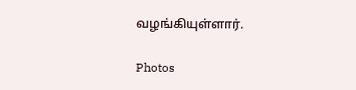வழங்கியுள்ளார்.

Photos